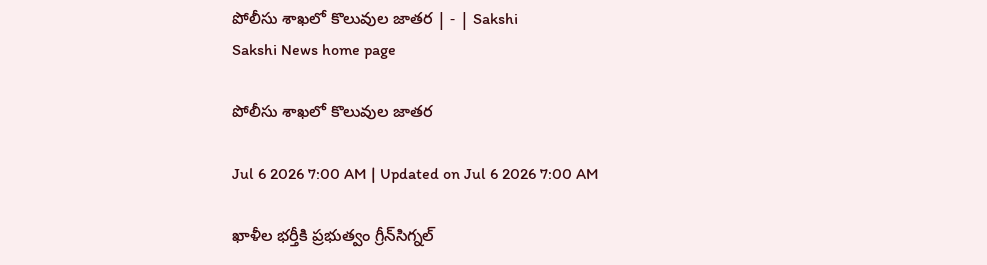పోలీసు శాఖలో కొలువుల జాతర | - | Sakshi
Sakshi News home page

పోలీసు శాఖలో కొలువుల జాతర

Jul 6 2026 7:00 AM | Updated on Jul 6 2026 7:00 AM

ఖాళీల భర్తీకి ప్రభుత్వం గ్రీన్‌సిగ్నల్‌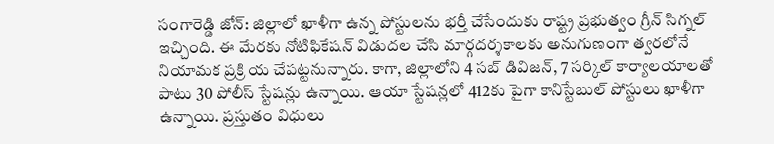సంగారెడ్డి జోన్‌: జిల్లాలో ఖాళీగా ఉన్న పోస్టులను భర్తీ చేసేందుకు రాష్ట్ర ప్రభుత్వం గ్రీన్‌ సిగ్నల్‌ ఇచ్చింది. ఈ మేరకు నోటిఫికేషన్‌ విడుదల చేసి మార్గదర్శకాలకు అనుగుణంగా త్వరలోనే నియామక ప్రక్రి య చేపట్టనున్నారు. కాగా, జిల్లాలోని 4 సబ్‌ డివిజన్‌, 7 సర్కిల్‌ కార్యాలయాలతో పాటు 30 పోలీస్‌ స్టేషన్లు ఉన్నాయి. ఆయా స్టేషన్లలో 412కు పైగా కానిస్టేబుల్‌ పోస్టులు ఖాళీగా ఉన్నాయి. ప్రస్తుతం విధులు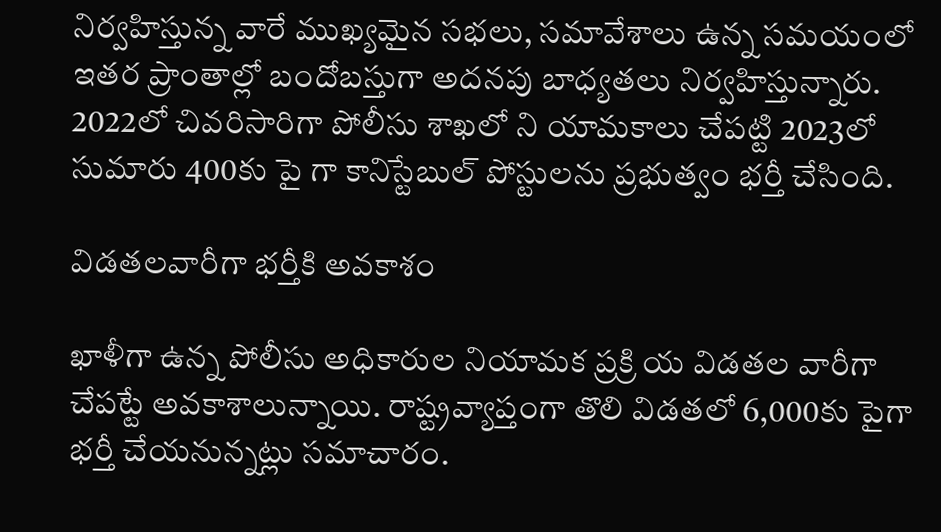నిర్వహిస్తున్న వారే ముఖ్యమైన సభలు, సమావేశాలు ఉన్న సమయంలో ఇతర ప్రాంతాల్లో బందోబస్తుగా అదనపు బాధ్యతలు నిర్వహిస్తున్నారు. 2022లో చివరిసారిగా పోలీసు శాఖలో ని యామకాలు చేపట్టి 2023లో సుమారు 400కు పై గా కానిస్టేబుల్‌ పోస్టులను ప్రభుత్వం భర్తీ చేసింది.

విడతలవారీగా భర్తీకి అవకాశం

ఖాళీగా ఉన్న పోలీసు అధికారుల నియామక ప్రక్రి య విడతల వారీగా చేపట్టే అవకాశాలున్నాయి. రాష్ట్రవ్యాప్తంగా తొలి విడతలో 6,000కు పైగా భర్తీ చేయనున్నట్లు సమాచారం.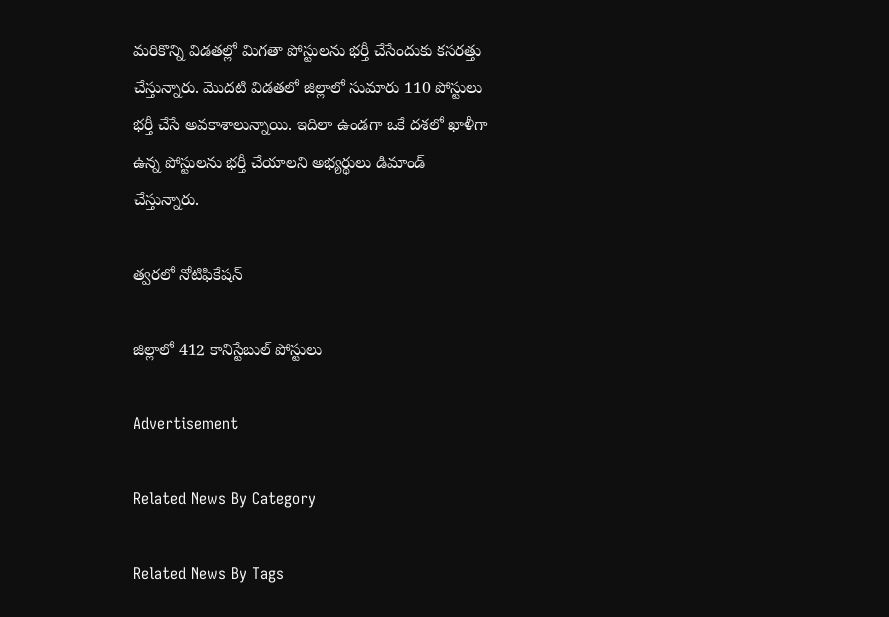మరికొన్ని విడతల్లో మిగతా పోస్టులను భర్తీ చేసేందుకు కసరత్తు చేస్తున్నారు. మొదటి విడతలో జిల్లాలో సుమారు 110 పోస్టులు భర్తీ చేసే అవకాశాలున్నాయి. ఇదిలా ఉండగా ఒకే దశలో ఖాళీగా ఉన్న పోస్టులను భర్తీ చేయాలని అభ్యర్థులు డిమాండ్‌ చేస్తున్నారు.

త్వరలో నోటిఫికేషన్‌

జిల్లాలో 412 కానిస్టేబుల్‌ పోస్టులు

Advertisement

Related News By Category

Related News By Tags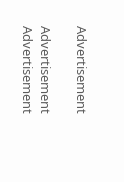Advertisement

Advertisement
Advertisement